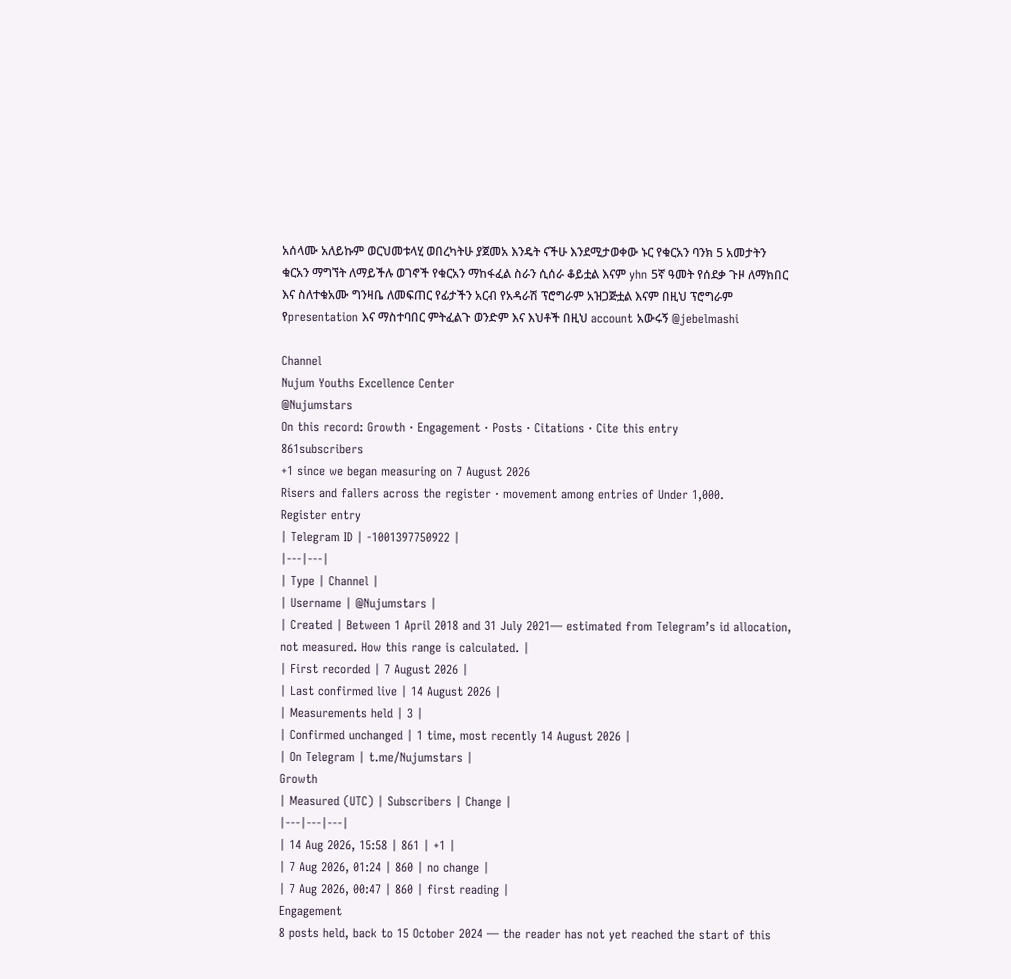አሰላሙ አለይኩም ወርህመቱላሂ ወበረካትሁ ያጀመአ እንዴት ናችሁ እንደሚታወቀው ኑር የቁርአን ባንክ 5 አመታትን ቁርአን ማግኘት ለማይችሉ ወገኖች የቁርአን ማከፋፈል ስራን ሲሰራ ቆይቷል እናም yhn 5ኛ ዓመት የሰደቃ ጉዞ ለማክበር እና ስለተቁአሙ ግንዛቤ ለመፍጠር የፊታችን አርብ የአዳራሽ ፕሮግራም አዝጋጅቷል እናም በዚህ ፕሮግራም የpresentation እና ማስተባበር ምትፈልጉ ወንድም እና እህቶች በዚህ account አውሩኝ @jebelmashi

Channel
Nujum Youths Excellence Center
@Nujumstars
On this record: Growth · Engagement · Posts · Citations · Cite this entry
861subscribers
+1 since we began measuring on 7 August 2026
Risers and fallers across the register · movement among entries of Under 1,000.
Register entry
| Telegram ID | -1001397750922 |
|---|---|
| Type | Channel |
| Username | @Nujumstars |
| Created | Between 1 April 2018 and 31 July 2021— estimated from Telegram’s id allocation, not measured. How this range is calculated. |
| First recorded | 7 August 2026 |
| Last confirmed live | 14 August 2026 |
| Measurements held | 3 |
| Confirmed unchanged | 1 time, most recently 14 August 2026 |
| On Telegram | t.me/Nujumstars |
Growth
| Measured (UTC) | Subscribers | Change |
|---|---|---|
| 14 Aug 2026, 15:58 | 861 | +1 |
| 7 Aug 2026, 01:24 | 860 | no change |
| 7 Aug 2026, 00:47 | 860 | first reading |
Engagement
8 posts held, back to 15 October 2024 — the reader has not yet reached the start of this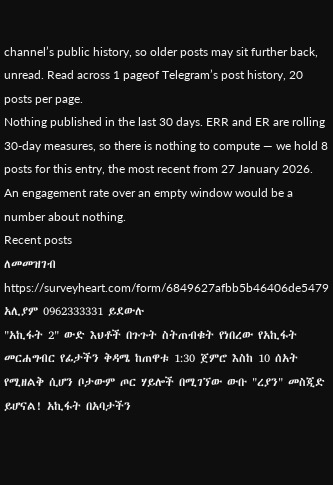channel’s public history, so older posts may sit further back, unread. Read across 1 pageof Telegram’s post history, 20 posts per page.
Nothing published in the last 30 days. ERR and ER are rolling 30-day measures, so there is nothing to compute — we hold 8 posts for this entry, the most recent from 27 January 2026. An engagement rate over an empty window would be a number about nothing.
Recent posts
ለመመዝገብ https://surveyheart.com/form/6849627afbb5b46406de5479 አሊያም 0962333331 ይደውሉ
"አኪፋት 2" ውድ እህቶች በጉጉት ስትጠብቁት የነበረው የአኪፋት መርሐግብር የፊታችን ቅዳሜ ከጠዋቱ 1:30 ጀምሮ እስከ 10 ሰአት የሚዘልቅ ሲሆን ቦታውም ጦር ሃይሎች በሚገኘው ውቡ "ረያን" መስጂድ ይሆናል! አኪፋት በአባታችን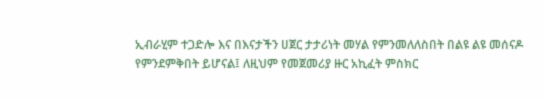ኢብራሂም ተጋድሎ እና በእናታችን ሀጀር ታታሪነት መሃል የምንመለለስበት በልዩ ልዩ መሰናዶ የምንደምቅበት ይሆናል፤ ለዚህም የመጀመሪያ ዙር አኪፈት ምስክር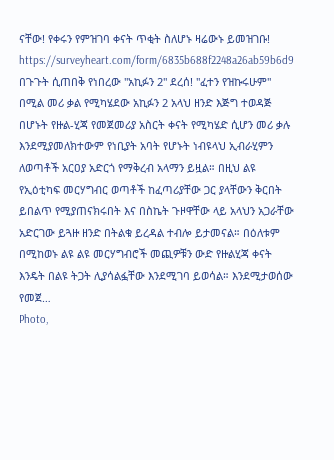ናቸው! የቀሩን የምዝገባ ቀናት ጥቂት ስለሆኑ ዛሬውኑ ይመዝገቡ! https://surveyheart.com/form/6835b688f2248a26ab59b6d9
በጉጉት ሲጠበቅ የነበረው "አኪፉን 2" ደረሰ! "ፈተን የዝኩሩሁም" በሚል መሪ ቃል የሚካሄደው አኪፉን 2 አላህ ዘንድ እጅግ ተወዳጅ በሆኑት የዙል-ሂጃ የመጀመሪያ አስርት ቀናት የሚካሄድ ሲሆን መሪ ቃሉ እንደሚያመለክተውም የነቢያት አባት የሆኑት ነብዩላህ ኢብራሂምን ለወጣቶች አርዐያ አድርጎ የማቅረብ አላማን ይዟል። በዚህ ልዩ የኢዕቲካፍ መርሃግብር ወጣቶች ከፈጣሪያቸው ጋር ያላቸውን ቅርበት ይበልጥ የሚያጠናክሩበት እና በስኬት ጉዞዋቸው ላይ አላህን አጋራቸው አድርገው ይጓዙ ዘንድ በትልቁ ይረዳል ተብሎ ይታመናል። በዕለቱም በሚከወኑ ልዩ ልዩ መርሃግብሮች መጪዎቹን ውድ የዙልሂጃ ቀናት እንዴት በልዩ ትጋት ሊያሳልፏቸው እንደሚገባ ይወሳል። እንደሚታወሰው የመጀ…
Photo,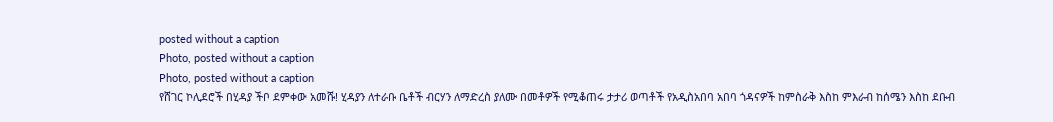posted without a caption
Photo, posted without a caption
Photo, posted without a caption
የሸገር ኮሊደሮች በሂዳያ ችቦ ደምቀው አመሹ! ሂዳያን ለተራቡ ቤቶች ብርሃን ለማድረስ ያለሙ በመቶዎች የሚቆጠሩ ታታሪ ወጣቶች የአዲስአበባ አበባ ጎዳናዎች ከምስራቅ እስከ ምእራብ ከሰሜን እስከ ደቡብ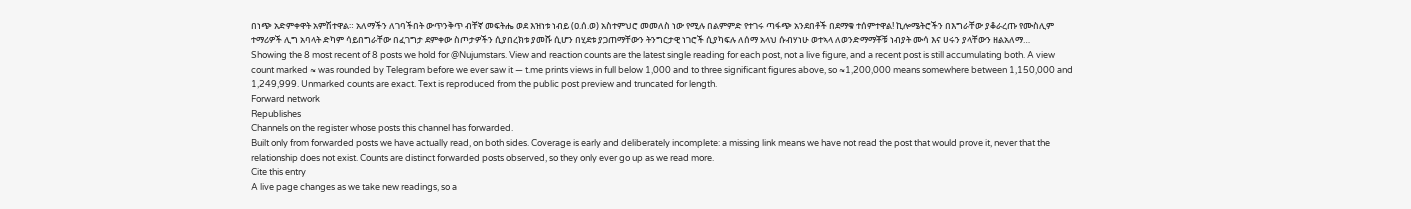በነጭ አድምቀዋት አምሽተዋል። አለማችን ለገባችበት ውጥንቅጥ ብቸኛ መፍትሔ ወደ እዝነቱ ነብይ (ዐ.ሰ.ወ) አስተምህሮ መመለስ ነው የሚሉ በልምምድ የተገሩ ጣፋጭ አንደበቶች በደማቁ ተሰምተዋል! ኪሎሜትሮችን በእግራቸው ያቆራረጡ የሙስሊም ተማሪዎች ሊግ አባላት ድካም ሳይበግራቸው በፈገግታ ደምቀው ስጦታዎችን ሲያበረክቱ ያመሹ ሲሆን በሂደቱ ያጋጠማቸውን ትንግርታዊ ነገሮች ሲያካፍሉ ለሰማ አላህ ሱብሃነሁ ወተኣላ ለወንድማማቾቹ ነብያት ሙሳ እና ሀሩን ያላቸውን ዘልአለማ…
Showing the 8 most recent of 8 posts we hold for @Nujumstars. View and reaction counts are the latest single reading for each post, not a live figure, and a recent post is still accumulating both. A view count marked ≈ was rounded by Telegram before we ever saw it — t.me prints views in full below 1,000 and to three significant figures above, so ≈1,200,000 means somewhere between 1,150,000 and 1,249,999. Unmarked counts are exact. Text is reproduced from the public post preview and truncated for length.
Forward network
Republishes
Channels on the register whose posts this channel has forwarded.
Built only from forwarded posts we have actually read, on both sides. Coverage is early and deliberately incomplete: a missing link means we have not read the post that would prove it, never that the relationship does not exist. Counts are distinct forwarded posts observed, so they only ever go up as we read more.
Cite this entry
A live page changes as we take new readings, so a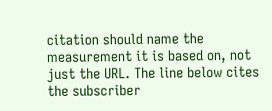citation should name the measurement it is based on, not just the URL. The line below cites the subscriber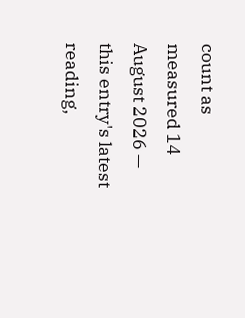count as measured 14 August 2026 — this entry's latest reading,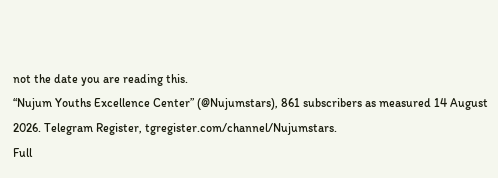not the date you are reading this.
“Nujum Youths Excellence Center” (@Nujumstars), 861 subscribers as measured 14 August 2026. Telegram Register, tgregister.com/channel/Nujumstars.
Full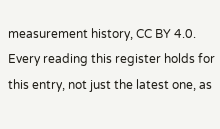measurement history, CC BY 4.0. Every reading this register holds for this entry, not just the latest one, as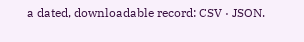a dated, downloadable record: CSV · JSON.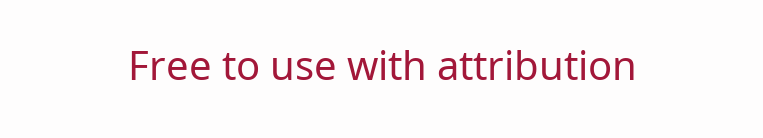Free to use with attribution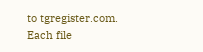to tgregister.com. Each file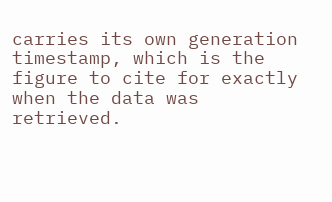carries its own generation timestamp, which is the figure to cite for exactly when the data was retrieved.